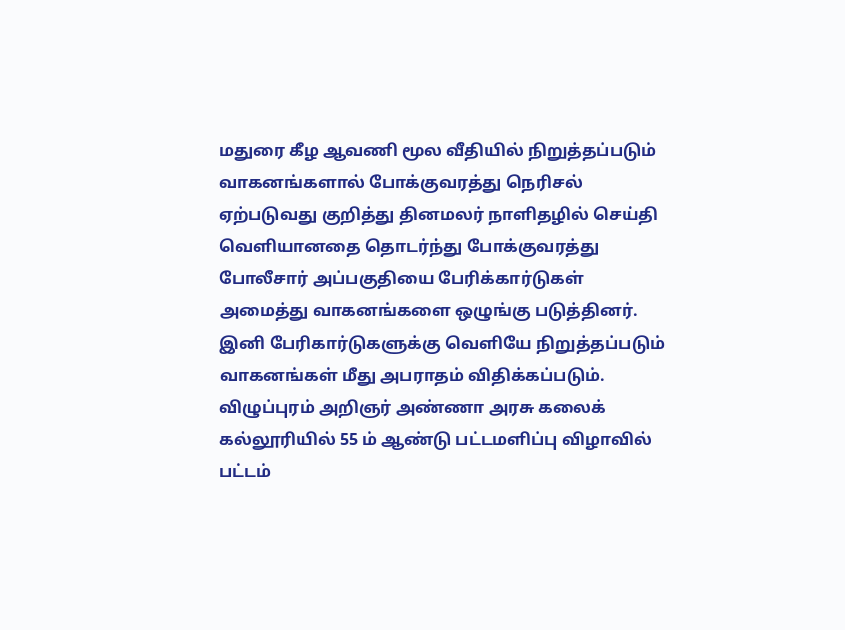மதுரை கீழ ஆவணி மூல வீதியில் நிறுத்தப்படும் வாகனங்களால் போக்குவரத்து நெரிசல் ஏற்படுவது குறித்து தினமலர் நாளிதழில் செய்தி வெளியானதை தொடர்ந்து போக்குவரத்து போலீசார் அப்பகுதியை பேரிக்கார்டுகள் அமைத்து வாகனங்களை ஒழுங்கு படுத்தினர். இனி பேரிகார்டுகளுக்கு வெளியே நிறுத்தப்படும் வாகனங்கள் மீது அபராதம் விதிக்கப்படும்.
விழுப்புரம் அறிஞர் அண்ணா அரசு கலைக் கல்லூரியில் 55 ம் ஆண்டு பட்டமளிப்பு விழாவில் பட்டம்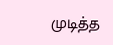முடித்த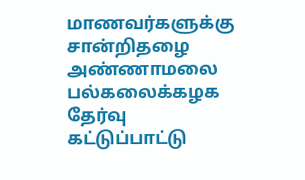மாணவர்களுக்கு சான்றிதழை அண்ணாமலை பல்கலைக்கழக தேர்வு கட்டுப்பாட்டு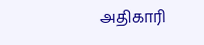அதிகாரி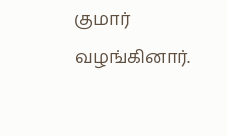குமார் வழங்கினார்.